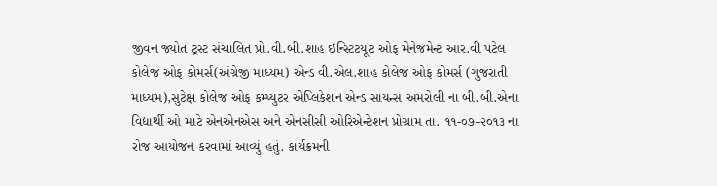જીવન જ્યોત ટ્રસ્ટ સંચાલિત પ્રો.વી.બી.શાહ ઇન્સ્ટિટયૂટ ઓફ મેનેજમેન્ટ આર.વી પટેલ કોલેજ ઓફ કોમર્સ(અંગ્રેજી માધ્યમ) એન્ડ વી.એલ.શાહ કોલેજ ઓફ કોમર્સ (ગુજરાતી માધ્યમ),સુટેક્ષ કોલેજ ઓફ કમ્પ્યુટર એપ્લિકેશન એન્ડ સાયન્સ અમરોલી ના બી.બી.એના વિદ્યાર્થી ઓ માટે એનએનએસ અને એનસીસી ઓરિએન્ટેશન પ્રોગ્રામ તા. ૧૧-૦૭-૨૦૧૩ ના રોજ આયોજન કરવામાં આવ્યું હતું. કાર્યક્રમની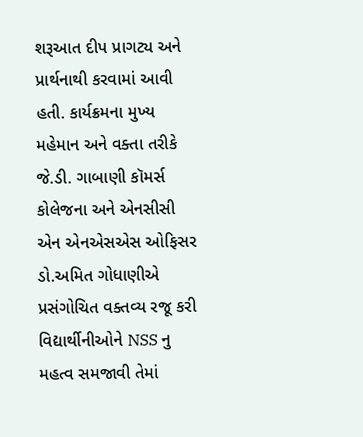શરૂઆત દીપ પ્રાગટ્ય અને પ્રાર્થનાથી કરવામાં આવી હતી. કાર્યક્રમના મુખ્ય મહેમાન અને વક્તા તરીકે જે.ડી. ગાબાણી કૉમર્સ કોલેજના અને એનસીસી એન એનએસએસ ઓફિસર ડો.અમિત ગોધાણીએ પ્રસંગોચિત વક્તવ્ય રજૂ કરી વિદ્યાર્થીનીઓને NSS નુ મહત્વ સમજાવી તેમાં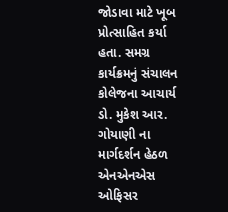જોડાવા માટે ખૂબ પ્રોત્સાહિત કર્યા હતા. સમગ્ર કાર્યક્રમનું સંચાલન કોલેજના આચાર્ય ડો. મુકેશ આર. ગોયાણી ના માર્ગદર્શન હેઠળ એનએનએસ ઓફિસર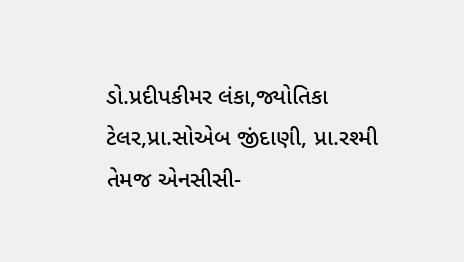ડો.પ્રદીપકીમર લંકા,જ્યોતિકા ટેલર,પ્રા.સોએબ જીંદાણી, પ્રા.રશ્મી તેમજ એનસીસી-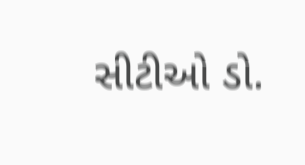સીટીઓ ડો.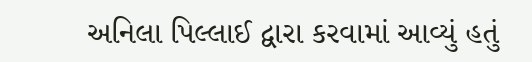અનિલા પિલ્લાઈ દ્વારા કરવામાં આવ્યું હતું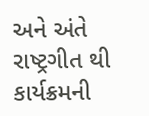અને અંતે રાષ્ટ્રગીત થી કાર્યક્રમની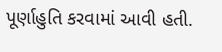પૂર્ણાહુતિ કરવામાં આવી હતી.